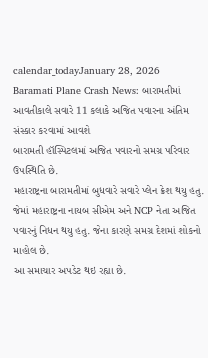calendar_todayJanuary 28, 2026
Baramati Plane Crash News: બારામતીમાં આવતીકાલે સવારે 11 કલાકે અજિત પવારના અંતિમ સંસ્કાર કરવામાં આવશે
બારામતી હૉસ્પિટલમાં અજિત પવારનો સમગ્ર પરિવાર ઉપસ્થિતિ છે.
મહારાષ્ટ્રના બારામતીમાં બુધવારે સવારે પ્લેન ક્રેશ થયુ હતુ. જેમાં મહારાષ્ટ્રના નાયબ સીએમ અને NCP નેતા અજિત પવારનું નિધન થયુ હતુ. જેના કારણે સમગ્ર દેશમાં શોકનો માહોલ છે.
આ સમાચાર અપડેટ થઇ રહ્યા છે.